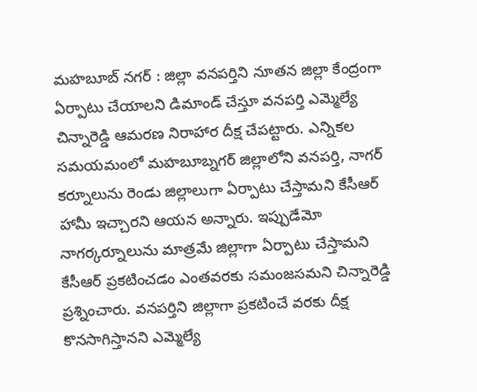మహబూబ్ నగర్ : జిల్లా వనపర్తిని నూతన జిల్లా కేంద్రంగా ఏర్పాటు చేయాలని డిమాండ్ చేస్తూ వనపర్తి ఎమ్మెల్యే చిన్నారెడ్డి ఆమరణ నిరాహార దీక్ష చేపట్టారు. ఎన్నికల సమయమంలో మహబూబ్నగర్ జిల్లాలోని వనపర్తి, నాగర్ కర్నూలును రెండు జిల్లాలుగా ఏర్పాటు చేస్తామని కేసీఆర్ హామీ ఇచ్చారని ఆయన అన్నారు. ఇప్పుడేమో నాగర్కర్నూలును మాత్రమే జిల్లాగా ఏర్పాటు చేస్తామని కేసీఆర్ ప్రకటించడం ఎంతవరకు సమంజసమని చిన్నారెడ్డి ప్రశ్నించారు. వనపర్తిని జిల్లాగా ప్రకటించే వరకు దీక్ష కొనసాగిస్తానని ఎమ్మెల్యే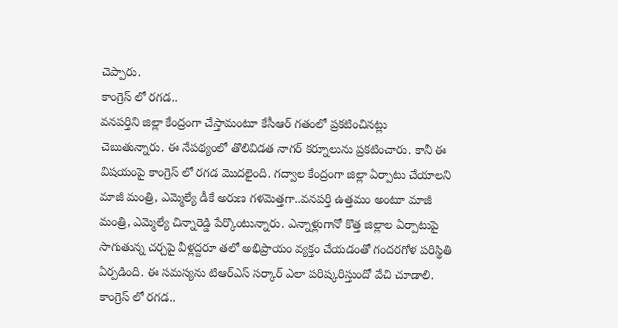చెప్పారు.
కాంగ్రెస్ లో రగడ..
వనపర్తిని జిల్లా కేంద్రంగా చేస్తామంటూ కేసీఆర్ గతంలో ప్రకటించినట్లు చెబుతున్నారు. ఈ నేపథ్యంలో తొలివిడత నాగర్ కర్నూలును ప్రకటించారు. కానీ ఈ విషయంపై కాంగ్రెస్ లో రగడ మొదలైంది. గద్వాల కేంద్రంగా జిల్లా ఏర్పాటు చేయాలని మాజీ మంత్రి, ఎమ్మెల్యే డీకే అరుణ గళమెత్తగా..వనపర్తి ఉత్తమం అంటూ మాజీ మంత్రి, ఎమ్మెల్యే చిన్నారెడ్డి పేర్కొంటున్నారు. ఎన్నాళ్లుగానో కొత్త జిల్లాల ఏర్పాటుపై సాగుతున్న చర్చపై వీళ్లద్దరూ తలో అభిప్రాయం వ్యక్తం చేయడంతో గందరగోళ పరిస్థితి ఏర్పడింది. ఈ సమస్యను టిఆర్ఎస్ సర్కార్ ఎలా పరిష్కరిస్తుందో వేచి చూడాలి.
కాంగ్రెస్ లో రగడ..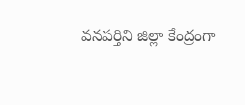వనపర్తిని జిల్లా కేంద్రంగా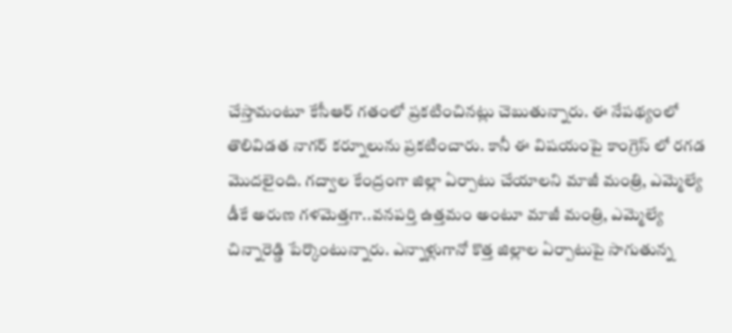చేస్తామంటూ కేసీఆర్ గతంలో ప్రకటించినట్లు చెబుతున్నారు. ఈ నేపథ్యంలో తొలివిడత నాగర్ కర్నూలును ప్రకటించారు. కానీ ఈ విషయంపై కాంగ్రెస్ లో రగడ మొదలైంది. గద్వాల కేంద్రంగా జిల్లా ఏర్పాటు చేయాలని మాజీ మంత్రి, ఎమ్మెల్యే డీకే అరుణ గళమెత్తగా..వనపర్తి ఉత్తమం అంటూ మాజీ మంత్రి, ఎమ్మెల్యే చిన్నారెడ్డి పేర్కొంటున్నారు. ఎన్నాళ్లుగానో కొత్త జిల్లాల ఏర్పాటుపై సాగుతున్న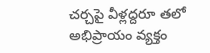చర్చపై వీళ్లద్దరూ తలో అభిప్రాయం వ్యక్తం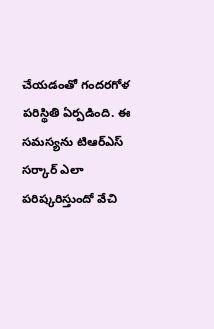చేయడంతో గందరగోళ పరిస్థితి ఏర్పడింది. ఈ సమస్యను టిఆర్ఎస్ సర్కార్ ఎలా పరిష్కరిస్తుందో వేచి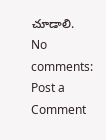చూడాలి.
No comments:
Post a Comment